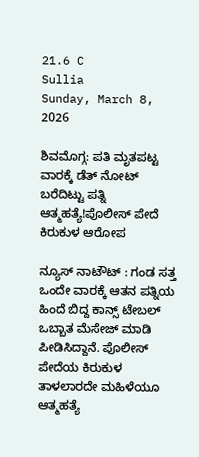21.6 C
Sullia
Sunday, March 8, 2026

ಶಿವಮೊಗ್ಗ: ಪತಿ ಮೃತಪಟ್ಟ ವಾರಕ್ಕೆ ಡೆತ್ ನೋಟ್ ಬರೆದಿಟ್ಟು ಪತ್ನಿ ಆತ್ಮಹತ್ಯೆ!ಪೊಲೀಸ್ ಪೇದೆ ಕಿರುಕುಳ ಆರೋಪ

ನ್ಯೂಸ್ ನಾಟೌಟ್ : ಗಂಡ ಸತ್ತ ಒಂದೇ ವಾರಕ್ಕೆ ಆತನ ಪತ್ನಿಯ ಹಿಂದೆ ಬಿದ್ದ ಕಾನ್ಸ್ ಟೇಬಲ್ ಒಬ್ಬಾತ ಮೆಸೇಜ್ ಮಾಡಿ ಪೀಡಿಸಿದ್ದಾನೆ. ಪೊಲೀಸ್ ಪೇದೆಯ ಕಿರುಕುಳ ತಾಳಲಾರದೇ ಮಹಿಳೆಯೂ ಆತ್ಮಹತ್ಯೆ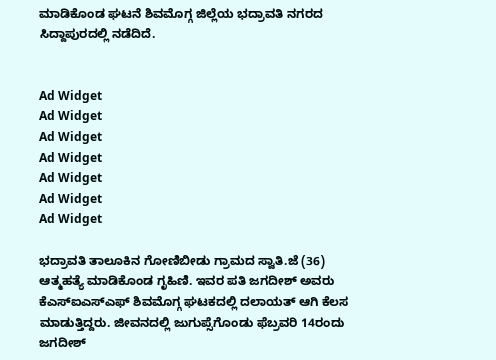ಮಾಡಿಕೊಂಡ ಘಟನೆ ಶಿವಮೊಗ್ಗ ಜಿಲ್ಲೆಯ ಭದ್ರಾವತಿ ನಗರದ ಸಿದ್ದಾಪುರದಲ್ಲಿ ನಡೆದಿದೆ.


Ad Widget
Ad Widget
Ad Widget
Ad Widget
Ad Widget
Ad Widget
Ad Widget

ಭದ್ರಾವತಿ ತಾಲೂಕಿನ ಗೋಣಿಬೀಡು ಗ್ರಾಮದ ಸ್ವಾತಿ.ಜೆ (36) ಆತ್ಮಹತ್ಯೆ ಮಾಡಿಕೊಂಡ ಗೃಹಿಣಿ. ಇವರ ಪತಿ ಜಗದೀಶ್ ಅವರು ಕೆಎಸ್ಐಎಸ್ಎಫ್ ಶಿವಮೊಗ್ಗ ಘಟಕದಲ್ಲಿ ದಲಾಯತ್ ಆಗಿ ಕೆಲಸ ಮಾಡುತ್ತಿದ್ದರು. ಜೀವನದಲ್ಲಿ ಜುಗುಪ್ಸೆಗೊಂಡು ಫೆಬ್ರವರಿ 14ರಂದು ಜಗದೀಶ್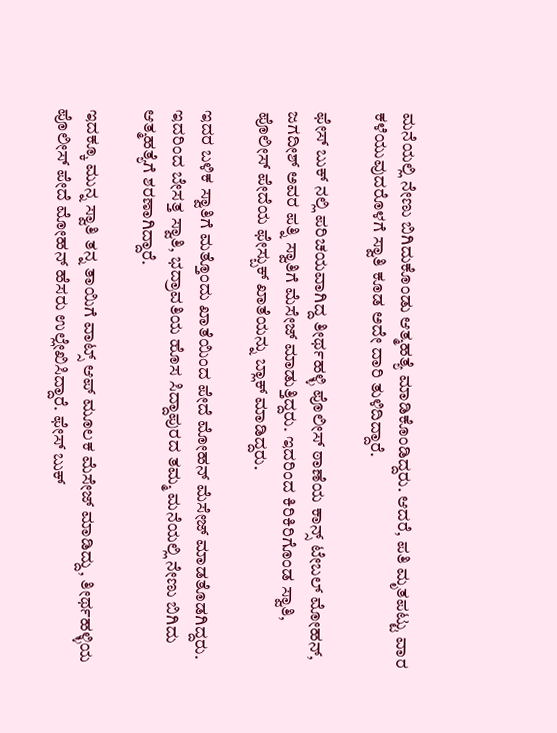ಮನೆಯಲ್ಲಿ ನೇಣು ಬಿಗಿದುಕೊಂಡು ಆತ್ಮಹತ್ಯೆ ಮಾಡಿಕೊಂಡಿದ್ದರು. ಆದರೆ, ಪತಿ ಮೃತಪಟ್ಟು ವಾರ ಕಳೆಯುವುದರೊಳಗೆ ಸ್ವಾತಿ ಕೂಡ ಅದೇ ದಾರಿ ತುಳಿದಿದ್ದಾರೆ.

ಫೇಸ್ ಬುಕ್ ನಲ್ಲಿ ಪರಿಚಯವಾಗಿದ್ದ ತೀರ್ಥಹಳ್ಳಿ ಪೊಲೀಸ್ ಠಾಣೆಯ ಕಾನ್ಸ್ ಟೇಬಲ್ ಮೋಹನ್, ಜಗದೀಶ್ ಅವರ ಪತ್ನಿ ಸ್ವಾತಿಗೆ ಮೆಸೇಜ್ ಮಾಡುತ್ತಿದ್ದರು. ಇದರಿಂದ ಕಿರಿಕಿರಿಗೊಂಡ ಸ್ವಾತಿ, ಪೊಲೀಸ್ ಪೇದೆಯ ಫೇಸ್ಬುಕ್ ಖಾತೆಯನ್ನು ಬ್ಲಾಕ್ ಮಾಡಿದ್ದರು.

ಇದರ ಬಳಿಕ ಸ್ವಾತಿಗೆ ಮತ್ತೊಂದು ಖಾತೆಯಿಂದ ಪೇದೆ ಮೋಹನ್ ಮೆಸೇಜ್ ಮಾಡತೊಡಗಿದ್ದರು. ಇದರಿಂದ ಬೇಸತ್ತ ಸ್ವಾತಿ, ಭದ್ರಾವತಿಯ ಹೊಸ ಸಿದ್ದಾಪುರದ ತಮ್ಮ ಮನೆಯಲ್ಲಿ ನೇಣು ಬಿಗಿದು ಆತ್ಮಹತ್ಯೆಗೆ ಶರಣಾಗಿದ್ದಾರೆ.

ಇದಕ್ಕೂ ಮುನ್ನ ಸ್ವಾತಿ ತನ್ನ ತಾಯಿಗೆ ವಾಟ್ಸ್ ಆಪ್ ಮೂಲಕ ಮೆಸೇಜ್ ಮಾಡಿದ್ದು, ತೀರ್ಥಹಳ್ಳಿಯ ಪೊಲೀಸ್ ಪೇದೆ ಮೋಹನ್ ಹೆಸರು ಉಲ್ಲೇಖಿಸಿದ್ದಾರೆ. ಫೇಸ್ ಬುಕ್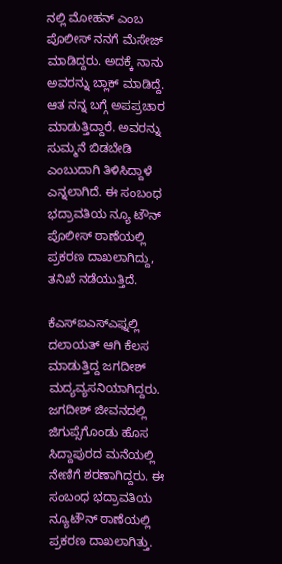ನಲ್ಲಿ ಮೋಹನ್ ಎಂಬ ಪೊಲೀಸ್ ನನಗೆ ಮೆಸೇಜ್ ಮಾಡಿದ್ದರು. ಅದಕ್ಕೆ ನಾನು ಅವರನ್ನು ಬ್ಲಾಕ್ ಮಾಡಿದ್ದೆ. ಆತ ನನ್ನ ಬಗ್ಗೆ ಅಪಪ್ರಚಾರ ಮಾಡುತ್ತಿದ್ದಾರೆ. ಅವರನ್ನು ಸುಮ್ಮನೆ ಬಿಡಬೇಡಿ ಎಂಬುದಾಗಿ ತಿಳಿಸಿದ್ದಾಳೆ ಎನ್ನಲಾಗಿದೆ. ಈ ಸಂಬಂಧ ಭದ್ರಾವತಿಯ ನ್ಯೂ ಟೌನ್ ಪೊಲೀಸ್ ಠಾಣೆಯಲ್ಲಿ ಪ್ರಕರಣ ದಾಖಲಾಗಿದ್ದು, ತನಿಖೆ ನಡೆಯುತ್ತಿದೆ.

ಕೆಎಸ್ಐಎಸ್ಎಫ್ನಲ್ಲಿ ದಲಾಯತ್ ಆಗಿ ಕೆಲಸ ಮಾಡುತ್ತಿದ್ದ ಜಗದೀಶ್ ಮದ್ಯವ್ಯಸನಿಯಾಗಿದ್ದರು. ಜಗದೀಶ್ ಜೀವನದಲ್ಲಿ ಜಿಗುಪ್ಸೆಗೊಂಡು ಹೊಸ ಸಿದ್ದಾಪುರದ ಮನೆಯಲ್ಲಿ ನೇಣಿಗೆ ಶರಣಾಗಿದ್ದರು. ಈ ಸಂಬಂಧ ಭದ್ರಾವತಿಯ ನ್ಯೂಟೌನ್ ಠಾಣೆಯಲ್ಲಿ ಪ್ರಕರಣ ದಾಖಲಾಗಿತ್ತು.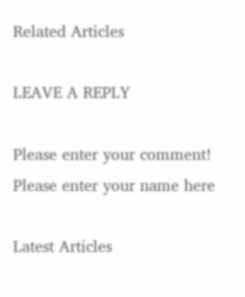Related Articles

LEAVE A REPLY

Please enter your comment!
Please enter your name here

Latest Articles